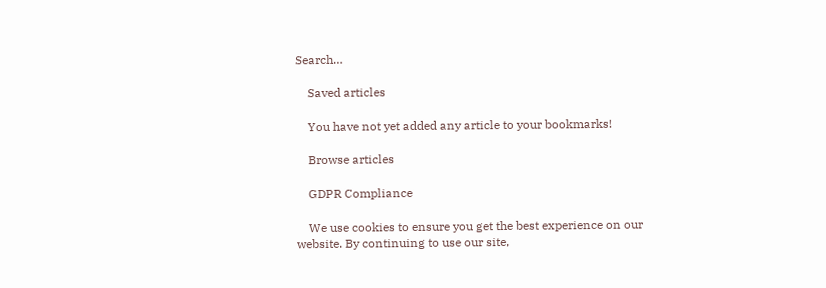Search…

    Saved articles

    You have not yet added any article to your bookmarks!

    Browse articles

    GDPR Compliance

    We use cookies to ensure you get the best experience on our website. By continuing to use our site,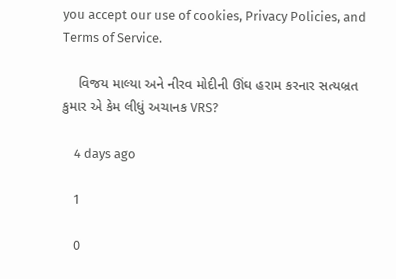you accept our use of cookies, Privacy Policies, and Terms of Service.

    વિજય માલ્યા અને નીરવ મોદીની ઊંઘ હરામ કરનાર સત્યબ્રત કુમાર એ કેમ લીધું અચાનક VRS?

    4 days ago

    1

    0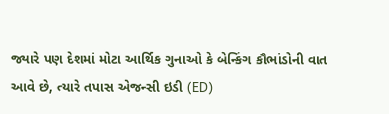જ્યારે પણ દેશમાં મોટા આર્થિક ગુનાઓ કે બેન્કિંગ કૌભાંડોની વાત આવે છે, ત્યારે તપાસ એજન્સી ઇડી (ED)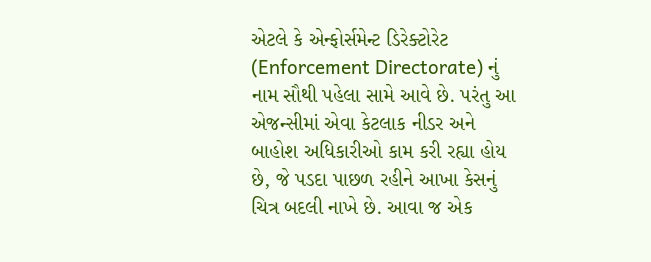એટલે કે એન્ફોર્સમેન્ટ ડિરેક્ટોરેટ (Enforcement Directorate) નું નામ સૌથી પહેલા સામે આવે છે. પરંતુ આ એજન્સીમાં એવા કેટલાક નીડર અને બાહોશ અધિકારીઓ કામ કરી રહ્યા હોય છે, જે પડદા પાછળ રહીને આખા કેસનું ચિત્ર બદલી નાખે છે. આવા જ એક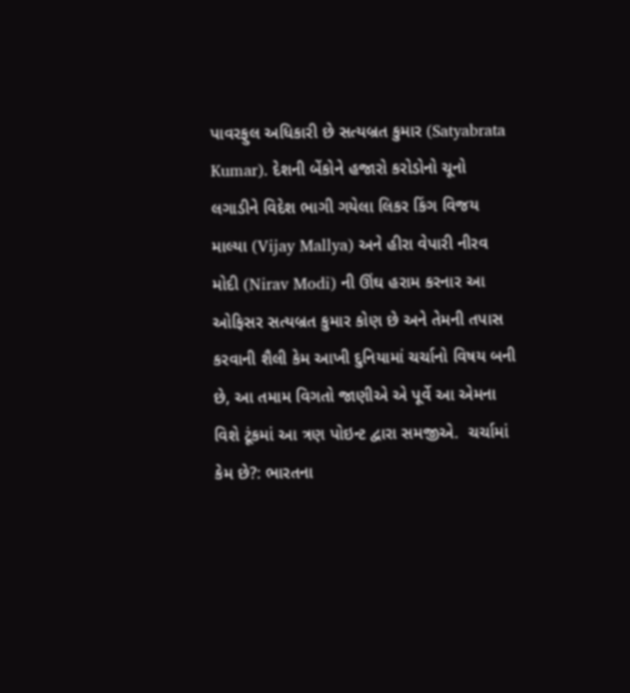પાવરફુલ અધિકારી છે સત્યબ્રત કુમાર (Satyabrata Kumar). દેશની બેંકોને હજારો કરોડોનો ચૂનો લગાડીને વિદેશ ભાગી ગયેલા લિકર કિંગ વિજય માલ્યા (Vijay Mallya) અને હીરા વેપારી નીરવ મોદી (Nirav Modi) ની ઊંઘ હરામ કરનાર આ ઓફિસર સત્યબ્રત કુમાર કોણ છે અને તેમની તપાસ કરવાની શૈલી કેમ આખી દુનિયામાં ચર્ચાનો વિષય બની છે, આ તમામ વિગતો જાણીએ એ પૂર્વે આ એમના વિશે ટૂંકમાં આ ત્રણ પોઇન્ટ દ્વારા સમજીએ.  ચર્ચામાં કેમ છે?: ભારતના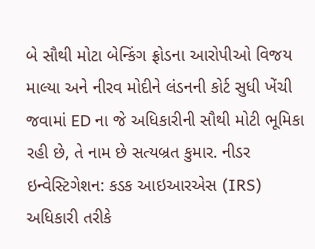બે સૌથી મોટા બેન્કિંગ ફ્રોડના આરોપીઓ વિજય માલ્યા અને નીરવ મોદીને લંડનની કોર્ટ સુધી ખેંચી જવામાં ED ના જે અધિકારીની સૌથી મોટી ભૂમિકા રહી છે, તે નામ છે સત્યબ્રત કુમાર. નીડર ઇન્વેસ્ટિગેશન: કડક આઇઆરએસ (IRS) અધિકારી તરીકે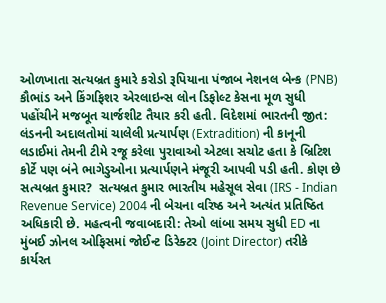ઓળખાતા સત્યબ્રત કુમારે કરોડો રૂપિયાના પંજાબ નેશનલ બેન્ક (PNB) કૌભાંડ અને કિંગફિશર એરલાઇન્સ લોન ડિફોલ્ટ કેસના મૂળ સુધી પહોંચીને મજબૂત ચાર્જશીટ તૈયાર કરી હતી. વિદેશમાં ભારતની જીત: લંડનની અદાલતોમાં ચાલેલી પ્રત્યાર્પણ (Extradition) ની કાનૂની લડાઈમાં તેમની ટીમે રજૂ કરેલા પુરાવાઓ એટલા સચોટ હતા કે બ્રિટિશ કોર્ટે પણ બંને ભાગેડુઓના પ્રત્યાર્પણને મંજૂરી આપવી પડી હતી. કોણ છે સત્યબ્રત કુમાર?  સત્યબ્રત કુમાર ભારતીય મહેસૂલ સેવા (IRS - Indian Revenue Service) 2004 ની બેચના વરિષ્ઠ અને અત્યંત પ્રતિષ્ઠિત અધિકારી છે. મહત્વની જવાબદારી: તેઓ લાંબા સમય સુધી ED ના મુંબઈ ઝોનલ ઓફિસમાં જોઈન્ટ ડિરેક્ટર (Joint Director) તરીકે કાર્યરત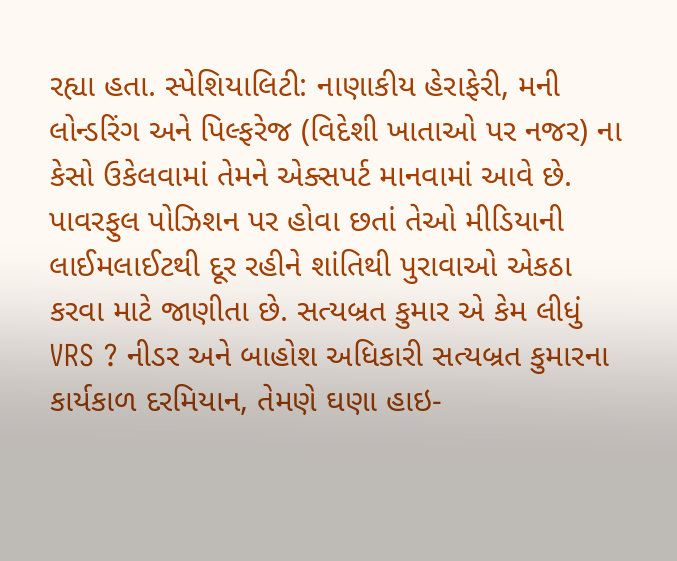રહ્યા હતા. સ્પેશિયાલિટી: નાણાકીય હેરાફેરી, મની લોન્ડરિંગ અને પિલ્ફરેજ (વિદેશી ખાતાઓ પર નજર) ના કેસો ઉકેલવામાં તેમને એક્સપર્ટ માનવામાં આવે છે. પાવરફુલ પોઝિશન પર હોવા છતાં તેઓ મીડિયાની લાઈમલાઈટથી દૂર રહીને શાંતિથી પુરાવાઓ એકઠા કરવા માટે જાણીતા છે. સત્યબ્રત કુમાર એ કેમ લીધું VRS ? નીડર અને બાહોશ અધિકારી સત્યબ્રત કુમારના કાર્યકાળ દરમિયાન, તેમણે ઘણા હાઇ-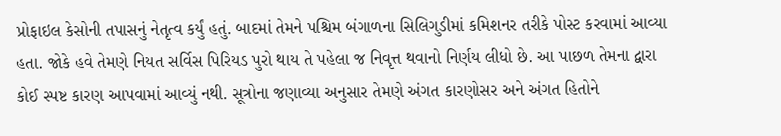પ્રોફાઇલ કેસોની તપાસનું નેતૃત્વ કર્યું હતું. બાદમાં તેમને પશ્ચિમ બંગાળના સિલિગુડીમાં કમિશનર તરીકે પોસ્ટ કરવામાં આવ્યા હતા. જોકે હવે તેમણે નિયત સર્વિસ પિરિયડ પુરો થાય તે પહેલા જ નિવૃત્ત થવાનો નિર્ણય લીધો છે. આ પાછળ તેમના દ્વારા કોઈ સ્પષ્ટ કારણ આપવામાં આવ્યું નથી. સૂત્રોના જણાવ્યા અનુસાર તેમણે અંગત કારણોસર અને અંગત હિતોને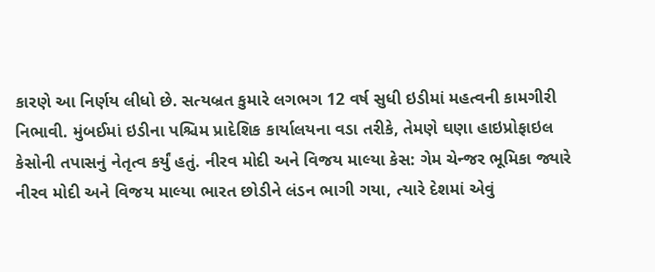કારણે આ નિર્ણય લીધો છે. સત્યબ્રત કુમારે લગભગ 12 વર્ષ સુધી ઇડીમાં મહત્વની કામગીરી નિભાવી. મુંબઈમાં ઇડીના પશ્ચિમ પ્રાદેશિક કાર્યાલયના વડા તરીકે, તેમણે ઘણા હાઇપ્રોફાઇલ કેસોની તપાસનું નેતૃત્વ કર્યું હતું. નીરવ મોદી અને વિજય માલ્યા કેસ: ગેમ ચેન્જર ભૂમિકા જ્યારે નીરવ મોદી અને વિજય માલ્યા ભારત છોડીને લંડન ભાગી ગયા, ત્યારે દેશમાં એવું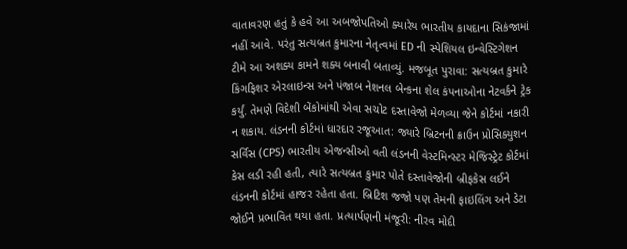વાતાવરણ હતું કે હવે આ અબજોપતિઓ ક્યારેય ભારતીય કાયદાના સિકંજામાં નહીં આવે. પરંતુ સત્યબ્રત કુમારના નેતૃત્વમાં ED ની સ્પેશિયલ ઇન્વેસ્ટિગેશન ટીમે આ અશક્ય કામને શક્ય બનાવી બતાવ્યું. મજબૂત પુરાવા: સત્યબ્રત કુમારે કિંગફિશર એરલાઇન્સ અને પંજાબ નેશનલ બેન્કના શેલ કંપનાઓના નેટવર્કને ટ્રેક કર્યું. તેમણે વિદેશી બેંકોમાંથી એવા સચોટ દસ્તાવેજો મેળવ્યા જેને કોર્ટમાં નકારી ન શકાય. લંડનની કોર્ટમાં ધારદાર રજૂઆત: જ્યારે બ્રિટનની ક્રાઉન પ્રોસિક્યુશન સર્વિસ (CPS) ભારતીય એજન્સીઓ વતી લંડનની વેસ્ટમિન્સ્ટર મેજિસ્ટ્રેટ કોર્ટમાં કેસ લડી રહી હતી, ત્યારે સત્યબ્રત કુમાર પોતે દસ્તાવેજોની બ્રીફકેસ લઈને લંડનની કોર્ટમાં હાજર રહેતા હતા. બ્રિટિશ જજો પણ તેમની ફાઇલિંગ અને ડેટા જોઈને પ્રભાવિત થયા હતા. પ્રત્યાર્પણની મંજૂરી: નીરવ મોદી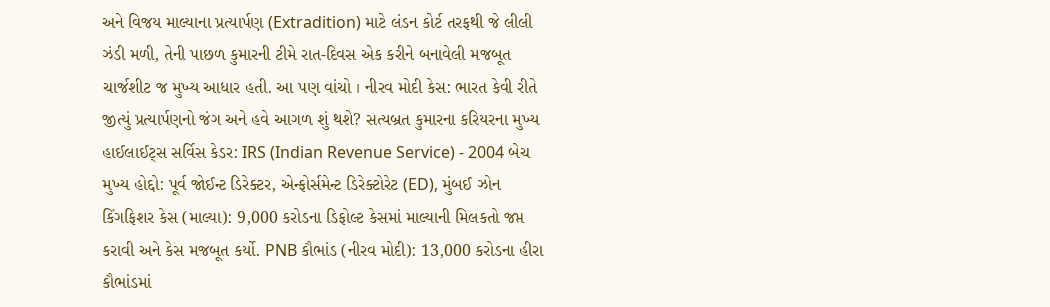અને વિજય માલ્યાના પ્રત્યાર્પણ (Extradition) માટે લંડન કોર્ટ તરફથી જે લીલી ઝંડી મળી, તેની પાછળ કુમારની ટીમે રાત-દિવસ એક કરીને બનાવેલી મજબૂત ચાર્જશીટ જ મુખ્ય આધાર હતી. આ પણ વાંચો । નીરવ મોદી કેસ: ભારત કેવી રીતે જીત્યું પ્રત્યાર્પણનો જંગ અને હવે આગળ શું થશે? સત્યબ્રત કુમારના કરિયરના મુખ્ય હાઈલાઈટ્સ સર્વિસ કેડર: IRS (Indian Revenue Service) - 2004 બેચ મુખ્ય હોદ્દો: પૂર્વ જોઈન્ટ ડિરેક્ટર, એન્ફોર્સમેન્ટ ડિરેક્ટોરેટ (ED), મુંબઈ ઝોન કિંગફિશર કેસ (માલ્યા): 9,000 કરોડના ડિફોલ્ટ કેસમાં માલ્યાની મિલકતો જપ્ત કરાવી અને કેસ મજબૂત કર્યો. PNB કૌભાંડ (નીરવ મોદી): 13,000 કરોડના હીરા કૌભાંડમાં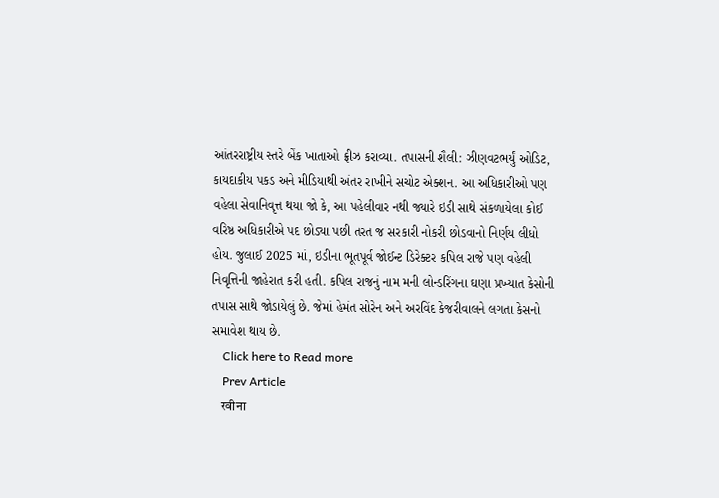આંતરરાષ્ટ્રીય સ્તરે બેંક ખાતાઓ ફ્રીઝ કરાવ્યા. તપાસની શૈલી: ઝીણવટભર્યું ઓડિટ, કાયદાકીય પકડ અને મીડિયાથી અંતર રાખીને સચોટ એક્શન. આ અધિકારીઓ પણ વહેલા સેવાનિવૃત્ત થયા જો કે, આ પહેલીવાર નથી જ્યારે ઇડી સાથે સંકળાયેલા કોઈ વરિષ્ઠ અધિકારીએ પદ છોડ્યા પછી તરત જ સરકારી નોકરી છોડવાનો નિર્ણય લીધો હોય. જુલાઈ 2025 માં, ઇડીના ભૂતપૂર્વ જોઈન્ટ ડિરેક્ટર કપિલ રાજે પણ વહેલી નિવૃત્તિની જાહેરાત કરી હતી. કપિલ રાજનું નામ મની લોન્ડરિંગના ઘણા પ્રખ્યાત કેસોની તપાસ સાથે જોડાયેલું છે. જેમાં હેમંત સોરેન અને અરવિંદ કેજરીવાલને લગતા કેસનો સમાવેશ થાય છે.
    Click here to Read more
    Prev Article
    रवीना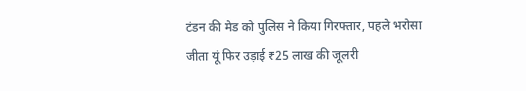टंडन की मेड को पुलिस ने किया गिरफ्तार, पहले भरोसा जीता यूं फिर उड़ाई ₹25 लाख की जूलरी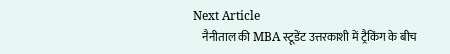Next Article
    नैनीताल की MBA स्टूडेंट उत्तरकाशी में ट्रैकिंग के बीच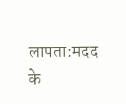लापता:मदद के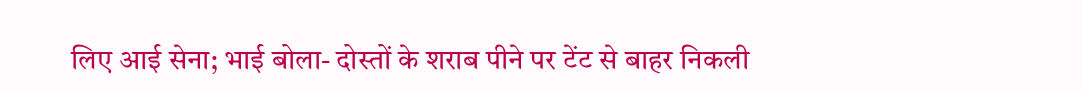लिए आई सेना; भाई बोला- दोस्तों के शराब पीने पर टेंट से बाहर निकली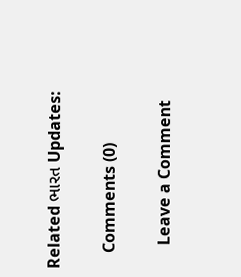Related ભારત Updates:

    Comments (0)

      Leave a Comment